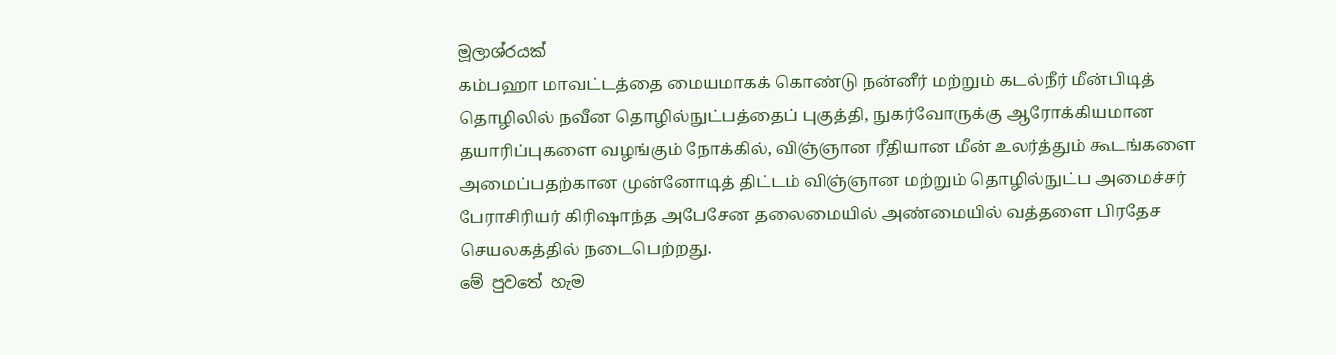මූලාශ්රයක්
கம்பஹா மாவட்டத்தை மையமாகக் கொண்டு நன்னீர் மற்றும் கடல்நீர் மீன்பிடித் தொழிலில் நவீன தொழில்நுட்பத்தைப் புகுத்தி, நுகர்வோருக்கு ஆரோக்கியமான தயாரிப்புகளை வழங்கும் நோக்கில், விஞ்ஞான ரீதியான மீன் உலர்த்தும் கூடங்களை அமைப்பதற்கான முன்னோடித் திட்டம் விஞ்ஞான மற்றும் தொழில்நுட்ப அமைச்சர் பேராசிரியர் கிரிஷாந்த அபேசேன தலைமையில் அண்மையில் வத்தளை பிரதேச செயலகத்தில் நடைபெற்றது.
මේ පුවතේ හැම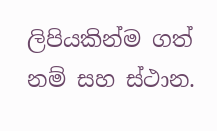ලිපියකින්ම ගත් නම් සහ ස්ථාන.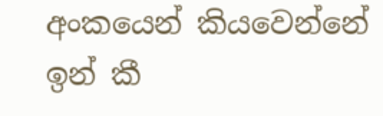අංකයෙන් කියවෙන්නේ ඉන් කී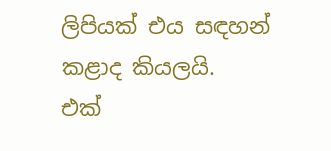ලිපියක් එය සඳහන් කළාද කියලයි.
එක්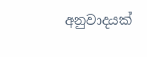අනුවාදයක්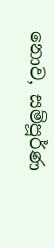නොව, සම්පූර්ණ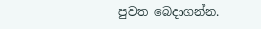පුවත බෙදාගන්න.